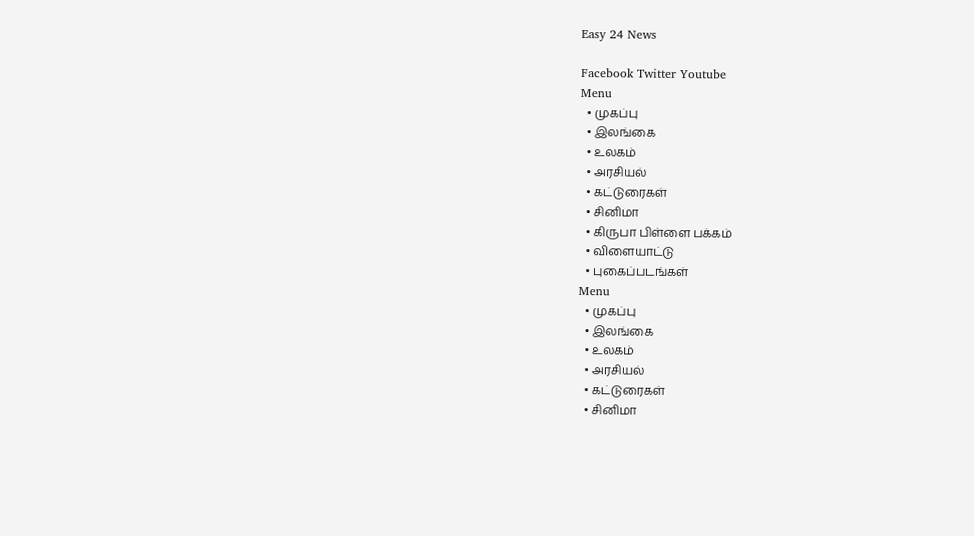Easy 24 News

Facebook Twitter Youtube
Menu
  • முகப்பு
  • இலங்கை
  • உலகம்
  • அரசியல்
  • கட்டுரைகள்
  • சினிமா
  • கிருபா பிள்ளை பக்கம்
  • விளையாட்டு
  • புகைப்படங்கள்
Menu
  • முகப்பு
  • இலங்கை
  • உலகம்
  • அரசியல்
  • கட்டுரைகள்
  • சினிமா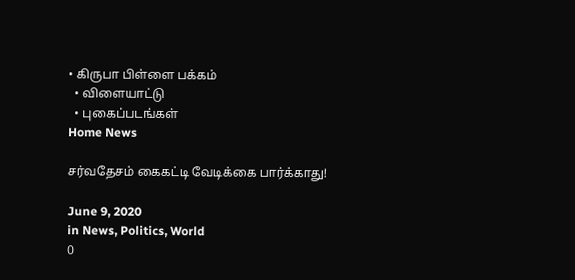• கிருபா பிள்ளை பக்கம்
  • விளையாட்டு
  • புகைப்படங்கள்
Home News

சர்வதேசம் கைகட்டி வேடிக்கை பார்க்காது!

June 9, 2020
in News, Politics, World
0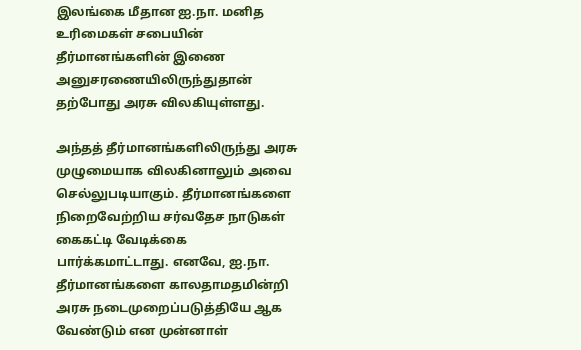இலங்கை மீதான ஐ.நா. மனித உரிமைகள் சபையின் தீர்மானங்களின் இணை அனுசரணையிலிருந்துதான் தற்போது அரசு விலகியுள்ளது.

அந்தத் தீர்மானங்களிலிருந்து அரசு முழுமையாக விலகினாலும் அவை செல்லுபடியாகும். தீர்மானங்களை நிறைவேற்றிய சர்வதேச நாடுகள் கைகட்டி வேடிக்கை பார்க்கமாட்டாது. எனவே, ஐ.நா. தீர்மானங்களை காலதாமதமின்றி அரசு நடைமுறைப்படுத்தியே ஆக வேண்டும் என முன்னாள்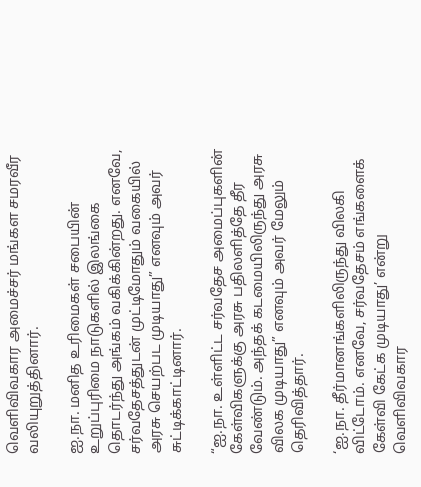வெளிவிவகார அமைச்சர் மங்கள சமரவீர வலியுறுத்தினார்.

ஐ.நா. மனித உரிமைகள் சபையின் உறுப்புரிமை நாடுகளில் இலங்கை தொடர்ந்து அங்கம் வகிக்கின்றது. எனவே, சர்வதேசத்துடன் முட்டிமோதும் வகையில் அரசு செயற்பட முடியாது” எனவும் அவர் சுட்டிக்காட்டினார்.

“ஐ.நா. உள்ளிட்ட சர்வதேச அமைப்புகளின் கேள்விகளுக்கு அரசு பதிலளித்தே தீர வேண்டும். அந்தக் கடமையிலிருந்து அரசு விலக முடியாது” எனவும் அவர் மேலும் தெரிவித்தார்.

‘ஐ.நா. தீர்மானங்களிலிருந்து விலகி விட்டோம். எனவே, சர்வதேசம் எங்களைக் கேள்வி கேட்க முடியாது’ என்று வெளிவிவகார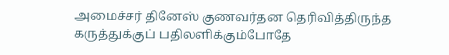அமைச்சர் தினேஸ் குணவர்தன தெரிவித்திருந்த கருத்துக்குப் பதிலளிக்கும்போதே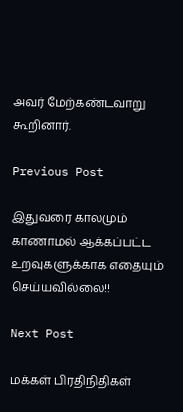அவர் மேற்கண்டவாறு கூறினார்.

Previous Post

இதுவரை காலமும் காணாமல் ஆக்கப்பட்ட உறவுகளுக்காக எதையும் செய்யவில்லை!!

Next Post

மக்கள் பிரதிநிதிகள்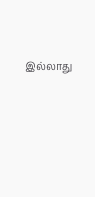இல்லாது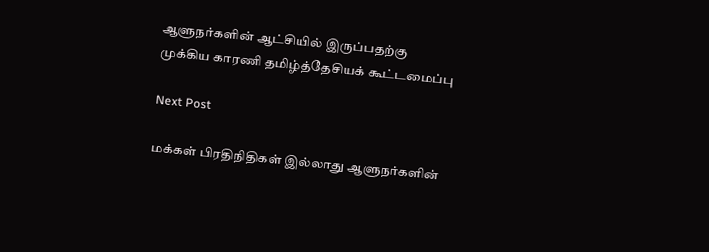ஆளுநர்களின் ஆட்சியில் இருப்பதற்கு முக்கிய காரணி தமிழ்த்தேசியக் கூட்டமைப்பு

Next Post

மக்கள் பிரதிநிதிகள் இல்லாது ஆளுநர்களின்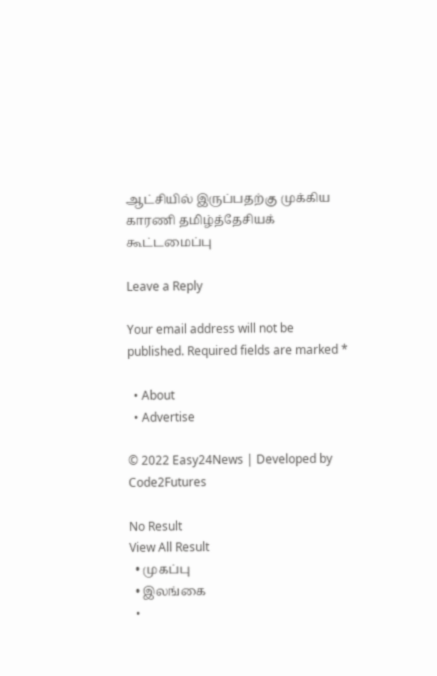ஆட்சியில் இருப்பதற்கு முக்கிய காரணி தமிழ்த்தேசியக் கூட்டமைப்பு

Leave a Reply

Your email address will not be published. Required fields are marked *

  • About
  • Advertise

© 2022 Easy24News | Developed by Code2Futures

No Result
View All Result
  • முகப்பு
  • இலங்கை
  •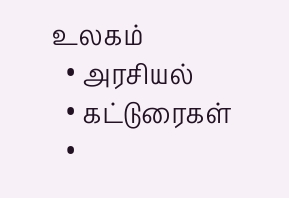உலகம்
  • அரசியல்
  • கட்டுரைகள்
  •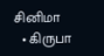சினிமா
  • கிருபா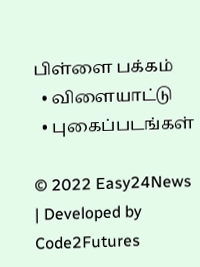பிள்ளை பக்கம்
  • விளையாட்டு
  • புகைப்படங்கள்

© 2022 Easy24News | Developed by Code2Futures